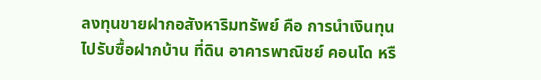ลงทุนขายฝากอสังหาริมทรัพย์ คือ การนำเงินทุนไปรับซื้อฝากบ้าน ที่ดิน อาคารพาณิชย์ คอนโด หรื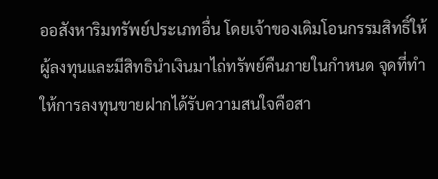ออสังหาริมทรัพย์ประเภทอื่น โดยเจ้าของเดิมโอนกรรมสิทธิ์ให้ผู้ลงทุนและมีสิทธินำเงินมาไถ่ทรัพย์คืนภายในกำหนด จุดที่ทำให้การลงทุนขายฝากได้รับความสนใจคือสา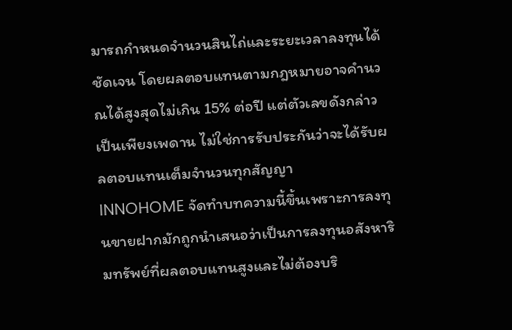มารถกำหนดจำนวนสินไถ่และระยะเวลาลงทุนได้ชัดเจน โดยผลตอบแทนตามกฎหมายอาจคำนวณได้สูงสุดไม่เกิน 15% ต่อปี แต่ตัวเลขดังกล่าวเป็นเพียงเพดาน ไม่ใช่การรับประกันว่าจะได้รับผลตอบแทนเต็มจำนวนทุกสัญญา
INNOHOME จัดทำบทความนี้ขึ้นเพราะการลงทุนขายฝากมักถูกนำเสนอว่าเป็นการลงทุนอสังหาริมทรัพย์ที่ผลตอบแทนสูงและไม่ต้องบริ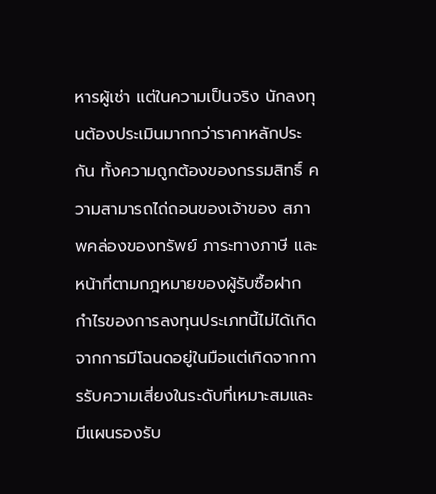หารผู้เช่า แต่ในความเป็นจริง นักลงทุนต้องประเมินมากกว่าราคาหลักประกัน ทั้งความถูกต้องของกรรมสิทธิ์ ความสามารถไถ่ถอนของเจ้าของ สภาพคล่องของทรัพย์ ภาระทางภาษี และหน้าที่ตามกฎหมายของผู้รับซื้อฝาก กำไรของการลงทุนประเภทนี้ไม่ได้เกิดจากการมีโฉนดอยู่ในมือแต่เกิดจากการรับความเสี่ยงในระดับที่เหมาะสมและมีแผนรองรับ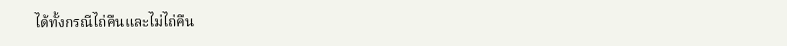ได้ทั้งกรณีไถ่คืนและไม่ไถ่คืน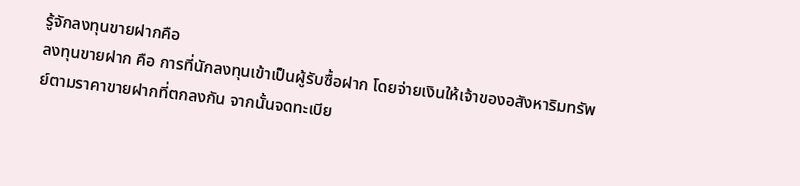รู้จักลงทุนขายฝากคือ
ลงทุนขายฝาก คือ การที่นักลงทุนเข้าเป็นผู้รับซื้อฝาก โดยจ่ายเงินให้เจ้าของอสังหาริมทรัพย์ตามราคาขายฝากที่ตกลงกัน จากนั้นจดทะเบีย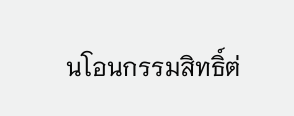นโอนกรรมสิทธิ์ต่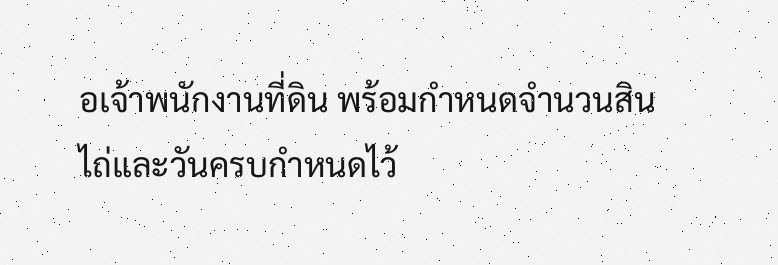อเจ้าพนักงานที่ดิน พร้อมกำหนดจำนวนสินไถ่และวันครบกำหนดไว้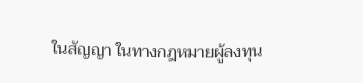ในสัญญา ในทางกฎหมายผู้ลงทุน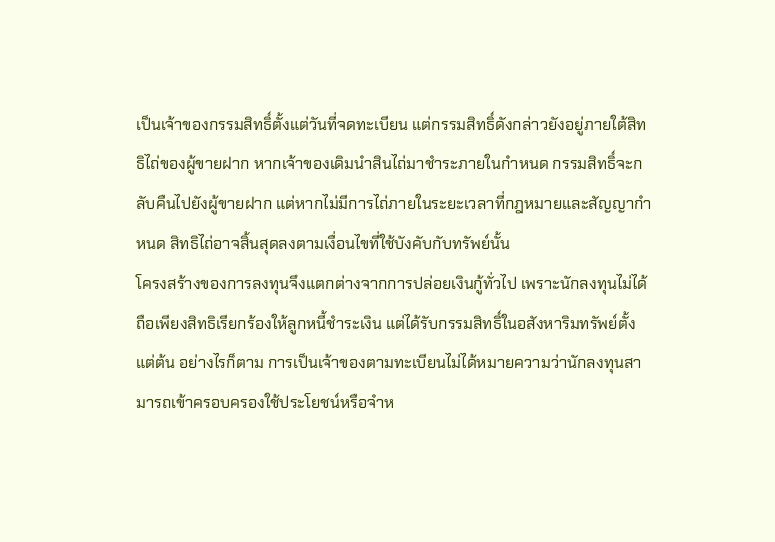เป็นเจ้าของกรรมสิทธิ์ตั้งแต่วันที่จดทะเบียน แต่กรรมสิทธิ์ดังกล่าวยังอยู่ภายใต้สิทธิไถ่ของผู้ขายฝาก หากเจ้าของเดิมนำสินไถ่มาชำระภายในกำหนด กรรมสิทธิ์จะกลับคืนไปยังผู้ขายฝาก แต่หากไม่มีการไถ่ภายในระยะเวลาที่กฎหมายและสัญญากำหนด สิทธิไถ่อาจสิ้นสุดลงตามเงื่อนไขที่ใช้บังคับกับทรัพย์นั้น
โครงสร้างของการลงทุนจึงแตกต่างจากการปล่อยเงินกู้ทั่วไป เพราะนักลงทุนไม่ได้ถือเพียงสิทธิเรียกร้องให้ลูกหนี้ชำระเงิน แต่ได้รับกรรมสิทธิ์ในอสังหาริมทรัพย์ตั้งแต่ต้น อย่างไรก็ตาม การเป็นเจ้าของตามทะเบียนไม่ได้หมายความว่านักลงทุนสามารถเข้าครอบครองใช้ประโยชน์หรือจำห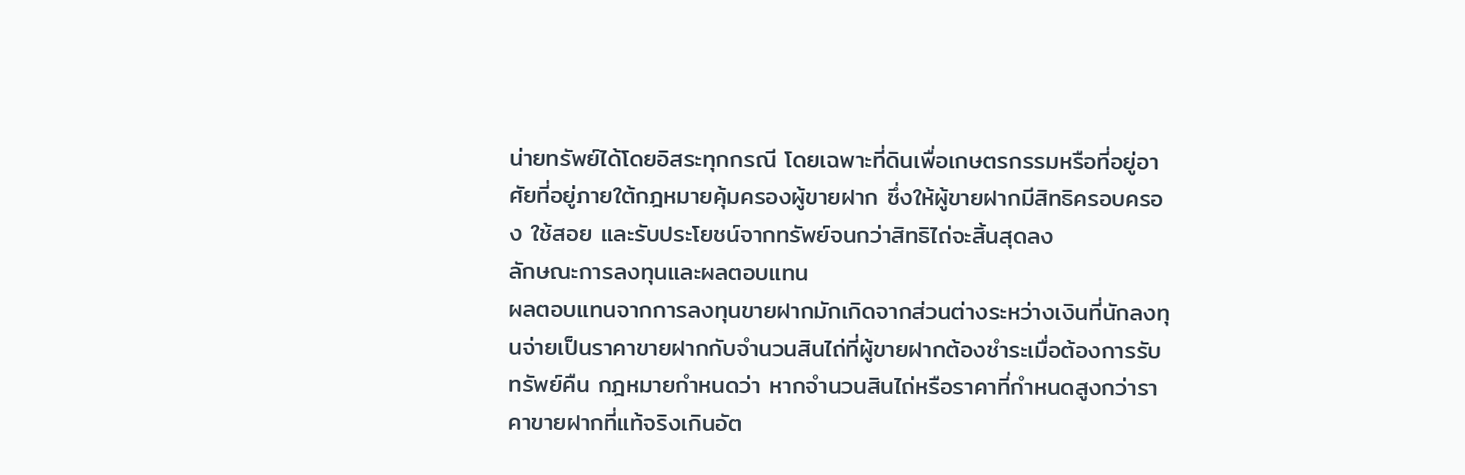น่ายทรัพย์ได้โดยอิสระทุกกรณี โดยเฉพาะที่ดินเพื่อเกษตรกรรมหรือที่อยู่อาศัยที่อยู่ภายใต้กฎหมายคุ้มครองผู้ขายฝาก ซึ่งให้ผู้ขายฝากมีสิทธิครอบครอง ใช้สอย และรับประโยชน์จากทรัพย์จนกว่าสิทธิไถ่จะสิ้นสุดลง
ลักษณะการลงทุนและผลตอบแทน
ผลตอบแทนจากการลงทุนขายฝากมักเกิดจากส่วนต่างระหว่างเงินที่นักลงทุนจ่ายเป็นราคาขายฝากกับจำนวนสินไถ่ที่ผู้ขายฝากต้องชำระเมื่อต้องการรับทรัพย์คืน กฎหมายกำหนดว่า หากจำนวนสินไถ่หรือราคาที่กำหนดสูงกว่าราคาขายฝากที่แท้จริงเกินอัต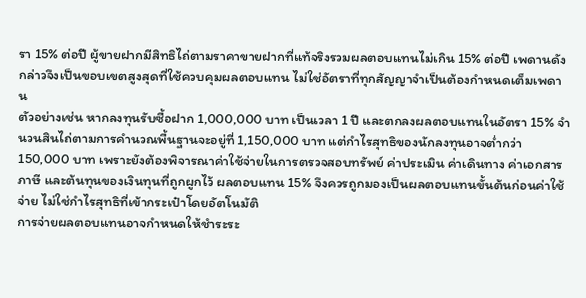รา 15% ต่อปี ผู้ขายฝากมีสิทธิไถ่ตามราคาขายฝากที่แท้จริงรวมผลตอบแทนไม่เกิน 15% ต่อปี เพดานดังกล่าวจึงเป็นขอบเขตสูงสุดที่ใช้ควบคุมผลตอบแทน ไม่ใช่อัตราที่ทุกสัญญาจำเป็นต้องกำหนดเต็มเพดาน
ตัวอย่างเช่น หากลงทุนรับซื้อฝาก 1,000,000 บาท เป็นเวลา 1 ปี และตกลงผลตอบแทนในอัตรา 15% จำนวนสินไถ่ตามการคำนวณพื้นฐานจะอยู่ที่ 1,150,000 บาท แต่กำไรสุทธิของนักลงทุนอาจต่ำกว่า 150,000 บาท เพราะยังต้องพิจารณาค่าใช้จ่ายในการตรวจสอบทรัพย์ ค่าประเมิน ค่าเดินทาง ค่าเอกสาร ภาษี และต้นทุนของเงินทุนที่ถูกผูกไว้ ผลตอบแทน 15% จึงควรถูกมองเป็นผลตอบแทนขั้นต้นก่อนค่าใช้จ่าย ไม่ใช่กำไรสุทธิที่เข้ากระเป๋าโดยอัตโนมัติ
การจ่ายผลตอบแทนอาจกำหนดให้ชำระระ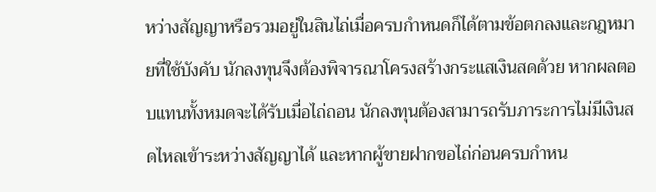หว่างสัญญาหรือรวมอยู่ในสินไถ่เมื่อครบกำหนดก็ได้ตามข้อตกลงและกฎหมายที่ใช้บังคับ นักลงทุนจึงต้องพิจารณาโครงสร้างกระแสเงินสดด้วย หากผลตอบแทนทั้งหมดจะได้รับเมื่อไถ่ถอน นักลงทุนต้องสามารถรับภาระการไม่มีเงินสดไหลเข้าระหว่างสัญญาได้ และหากผู้ขายฝากขอไถ่ก่อนครบกำหน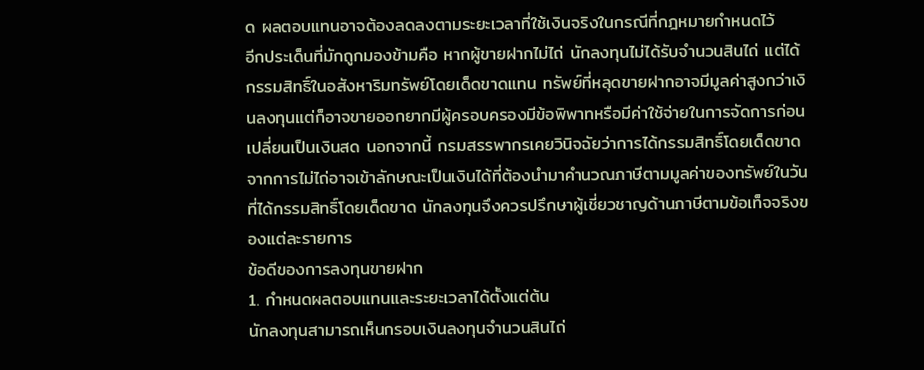ด ผลตอบแทนอาจต้องลดลงตามระยะเวลาที่ใช้เงินจริงในกรณีที่กฎหมายกำหนดไว้
อีกประเด็นที่มักถูกมองข้ามคือ หากผู้ขายฝากไม่ไถ่ นักลงทุนไม่ได้รับจำนวนสินไถ่ แต่ได้กรรมสิทธิ์ในอสังหาริมทรัพย์โดยเด็ดขาดแทน ทรัพย์ที่หลุดขายฝากอาจมีมูลค่าสูงกว่าเงินลงทุนแต่ก็อาจขายออกยากมีผู้ครอบครองมีข้อพิพาทหรือมีค่าใช้จ่ายในการจัดการก่อนเปลี่ยนเป็นเงินสด นอกจากนี้ กรมสรรพากรเคยวินิจฉัยว่าการได้กรรมสิทธิ์โดยเด็ดขาดจากการไม่ไถ่อาจเข้าลักษณะเป็นเงินได้ที่ต้องนำมาคำนวณภาษีตามมูลค่าของทรัพย์ในวันที่ได้กรรมสิทธิ์โดยเด็ดขาด นักลงทุนจึงควรปรึกษาผู้เชี่ยวชาญด้านภาษีตามข้อเท็จจริงของแต่ละรายการ
ข้อดีของการลงทุนขายฝาก
1. กำหนดผลตอบแทนและระยะเวลาได้ตั้งแต่ต้น
นักลงทุนสามารถเห็นกรอบเงินลงทุนจำนวนสินไถ่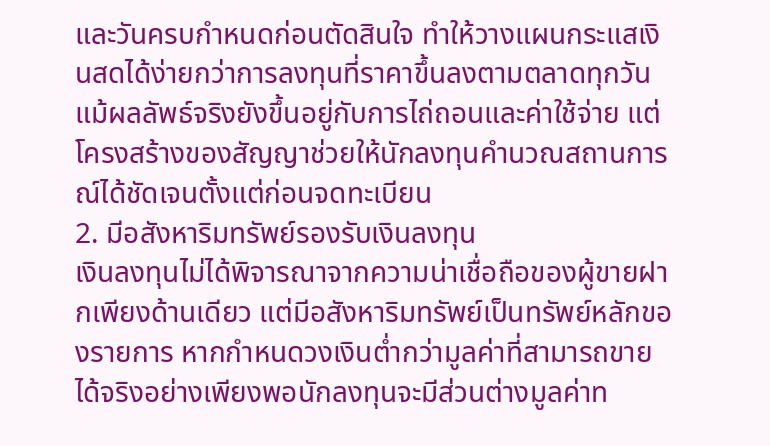และวันครบกำหนดก่อนตัดสินใจ ทำให้วางแผนกระแสเงินสดได้ง่ายกว่าการลงทุนที่ราคาขึ้นลงตามตลาดทุกวัน แม้ผลลัพธ์จริงยังขึ้นอยู่กับการไถ่ถอนและค่าใช้จ่าย แต่โครงสร้างของสัญญาช่วยให้นักลงทุนคำนวณสถานการณ์ได้ชัดเจนตั้งแต่ก่อนจดทะเบียน
2. มีอสังหาริมทรัพย์รองรับเงินลงทุน
เงินลงทุนไม่ได้พิจารณาจากความน่าเชื่อถือของผู้ขายฝากเพียงด้านเดียว แต่มีอสังหาริมทรัพย์เป็นทรัพย์หลักของรายการ หากกำหนดวงเงินต่ำกว่ามูลค่าที่สามารถขายได้จริงอย่างเพียงพอนักลงทุนจะมีส่วนต่างมูลค่าท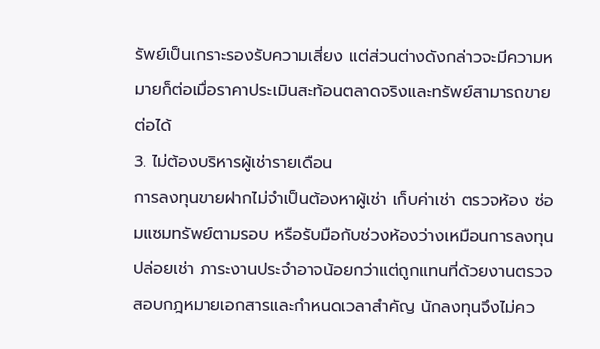รัพย์เป็นเกราะรองรับความเสี่ยง แต่ส่วนต่างดังกล่าวจะมีความหมายก็ต่อเมื่อราคาประเมินสะท้อนตลาดจริงและทรัพย์สามารถขายต่อได้
3. ไม่ต้องบริหารผู้เช่ารายเดือน
การลงทุนขายฝากไม่จำเป็นต้องหาผู้เช่า เก็บค่าเช่า ตรวจห้อง ซ่อมแซมทรัพย์ตามรอบ หรือรับมือกับช่วงห้องว่างเหมือนการลงทุนปล่อยเช่า ภาระงานประจำอาจน้อยกว่าแต่ถูกแทนที่ด้วยงานตรวจสอบกฎหมายเอกสารและกำหนดเวลาสำคัญ นักลงทุนจึงไม่คว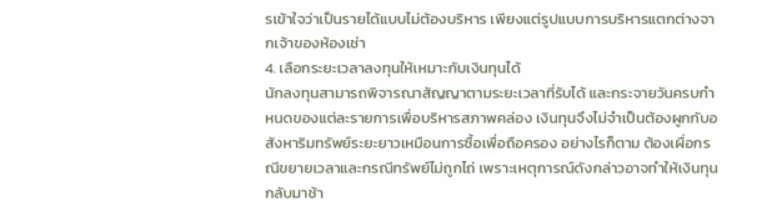รเข้าใจว่าเป็นรายได้แบบไม่ต้องบริหาร เพียงแต่รูปแบบการบริหารแตกต่างจากเจ้าของห้องเช่า
4. เลือกระยะเวลาลงทุนให้เหมาะกับเงินทุนได้
นักลงทุนสามารถพิจารณาสัญญาตามระยะเวลาที่รับได้ และกระจายวันครบกำหนดของแต่ละรายการเพื่อบริหารสภาพคล่อง เงินทุนจึงไม่จำเป็นต้องผูกกับอสังหาริมทรัพย์ระยะยาวเหมือนการซื้อเพื่อถือครอง อย่างไรก็ตาม ต้องเผื่อกรณีขยายเวลาและกรณีทรัพย์ไม่ถูกไถ่ เพราะเหตุการณ์ดังกล่าวอาจทำให้เงินทุนกลับมาช้า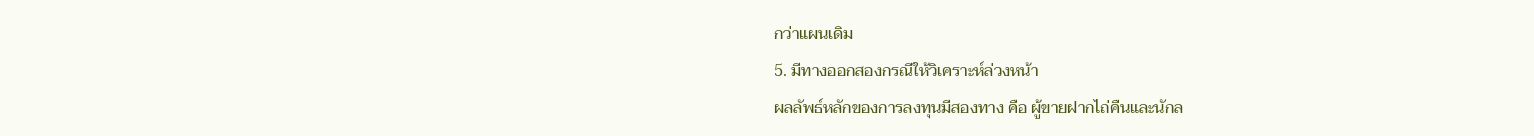กว่าแผนเดิม
5. มีทางออกสองกรณีให้วิเคราะห์ล่วงหน้า
ผลลัพธ์หลักของการลงทุนมีสองทาง คือ ผู้ขายฝากไถ่คืนและนักล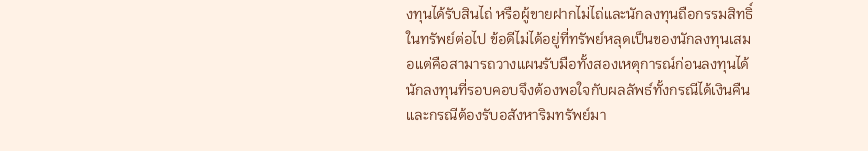งทุนได้รับสินไถ่ หรือผู้ขายฝากไม่ไถ่และนักลงทุนถือกรรมสิทธิ์ในทรัพย์ต่อไป ข้อดีไม่ได้อยู่ที่ทรัพย์หลุดเป็นของนักลงทุนเสมอแต่คือสามารถวางแผนรับมือทั้งสองเหตุการณ์ก่อนลงทุนได้ นักลงทุนที่รอบคอบจึงต้องพอใจกับผลลัพธ์ทั้งกรณีได้เงินคืนและกรณีต้องรับอสังหาริมทรัพย์มา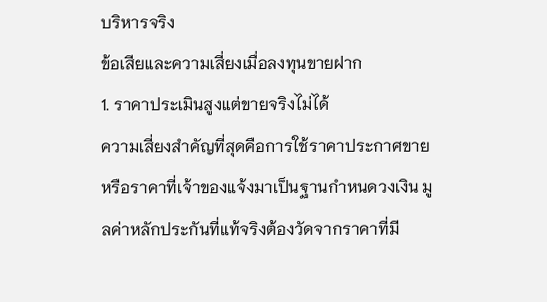บริหารจริง
ข้อเสียและความเสี่ยงเมื่อลงทุนขายฝาก
1. ราคาประเมินสูงแต่ขายจริงไม่ได้
ความเสี่ยงสำคัญที่สุดคือการใช้ราคาประกาศขายหรือราคาที่เจ้าของแจ้งมาเป็นฐานกำหนดวงเงิน มูลค่าหลักประกันที่แท้จริงต้องวัดจากราคาที่มี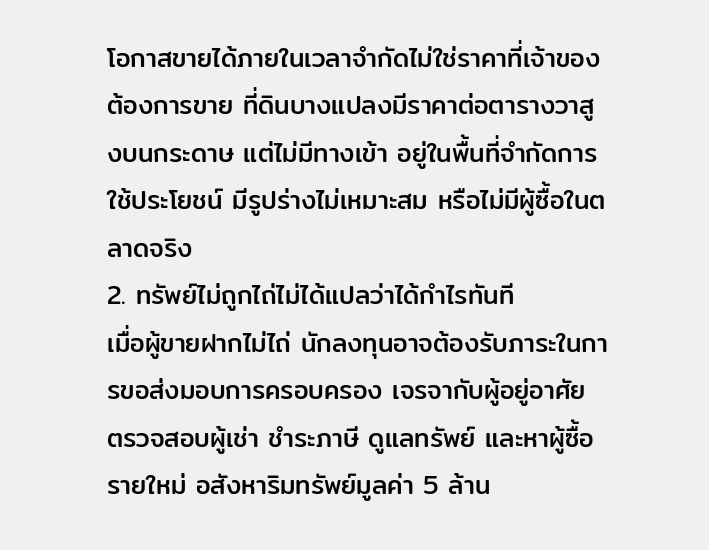โอกาสขายได้ภายในเวลาจำกัดไม่ใช่ราคาที่เจ้าของต้องการขาย ที่ดินบางแปลงมีราคาต่อตารางวาสูงบนกระดาษ แต่ไม่มีทางเข้า อยู่ในพื้นที่จำกัดการใช้ประโยชน์ มีรูปร่างไม่เหมาะสม หรือไม่มีผู้ซื้อในตลาดจริง
2. ทรัพย์ไม่ถูกไถ่ไม่ได้แปลว่าได้กำไรทันที
เมื่อผู้ขายฝากไม่ไถ่ นักลงทุนอาจต้องรับภาระในการขอส่งมอบการครอบครอง เจรจากับผู้อยู่อาศัย ตรวจสอบผู้เช่า ชำระภาษี ดูแลทรัพย์ และหาผู้ซื้อรายใหม่ อสังหาริมทรัพย์มูลค่า 5 ล้าน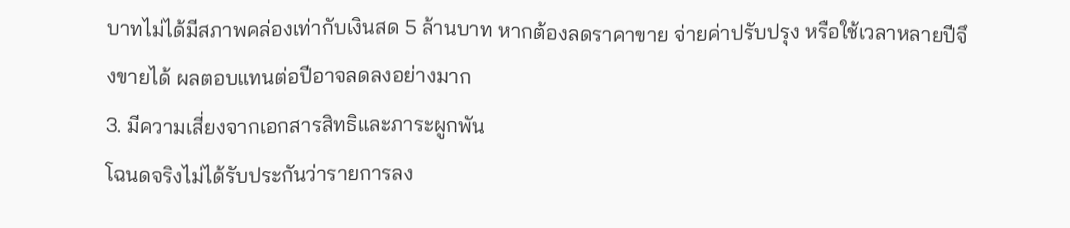บาทไม่ได้มีสภาพคล่องเท่ากับเงินสด 5 ล้านบาท หากต้องลดราคาขาย จ่ายค่าปรับปรุง หรือใช้เวลาหลายปีจึงขายได้ ผลตอบแทนต่อปีอาจลดลงอย่างมาก
3. มีความเสี่ยงจากเอกสารสิทธิและภาระผูกพัน
โฉนดจริงไม่ได้รับประกันว่ารายการลง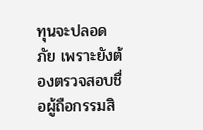ทุนจะปลอดภัย เพราะยังต้องตรวจสอบชื่อผู้ถือกรรมสิ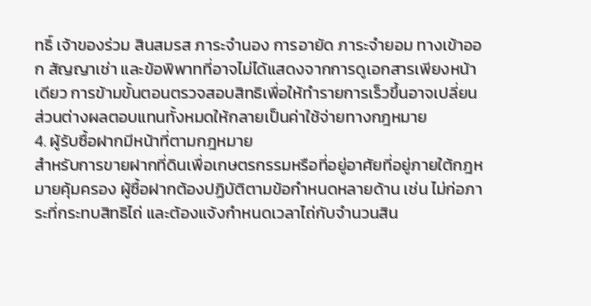ทธิ์ เจ้าของร่วม สินสมรส ภาระจำนอง การอายัด ภาระจำยอม ทางเข้าออก สัญญาเช่า และข้อพิพาทที่อาจไม่ได้แสดงจากการดูเอกสารเพียงหน้าเดียว การข้ามขั้นตอนตรวจสอบสิทธิเพื่อให้ทำรายการเร็วขึ้นอาจเปลี่ยนส่วนต่างผลตอบแทนทั้งหมดให้กลายเป็นค่าใช้จ่ายทางกฎหมาย
4. ผู้รับซื้อฝากมีหน้าที่ตามกฎหมาย
สำหรับการขายฝากที่ดินเพื่อเกษตรกรรมหรือที่อยู่อาศัยที่อยู่ภายใต้กฎหมายคุ้มครอง ผู้ซื้อฝากต้องปฏิบัติตามข้อกำหนดหลายด้าน เช่น ไม่ก่อภาระที่กระทบสิทธิไถ่ และต้องแจ้งกำหนดเวลาไถ่กับจำนวนสิน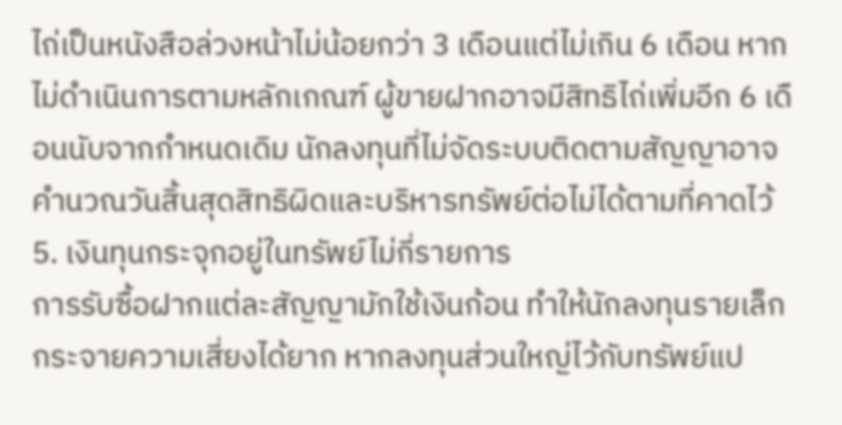ไถ่เป็นหนังสือล่วงหน้าไม่น้อยกว่า 3 เดือนแต่ไม่เกิน 6 เดือน หากไม่ดำเนินการตามหลักเกณฑ์ ผู้ขายฝากอาจมีสิทธิไถ่เพิ่มอีก 6 เดือนนับจากกำหนดเดิม นักลงทุนที่ไม่จัดระบบติดตามสัญญาอาจคำนวณวันสิ้นสุดสิทธิผิดและบริหารทรัพย์ต่อไม่ได้ตามที่คาดไว้
5. เงินทุนกระจุกอยู่ในทรัพย์ไม่กี่รายการ
การรับซื้อฝากแต่ละสัญญามักใช้เงินก้อน ทำให้นักลงทุนรายเล็กกระจายความเสี่ยงได้ยาก หากลงทุนส่วนใหญ่ไว้กับทรัพย์แป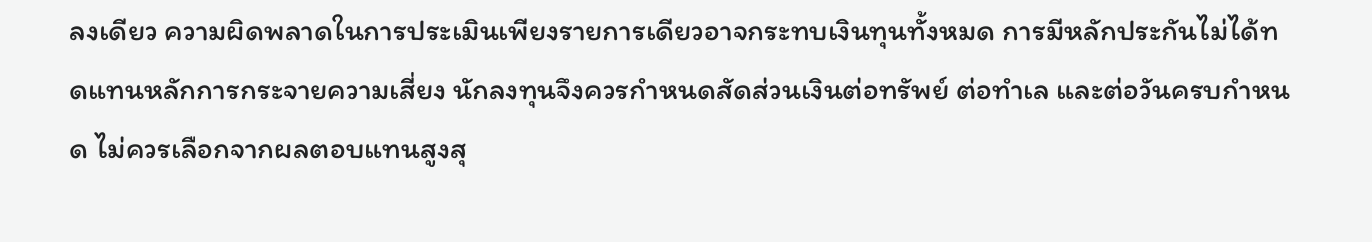ลงเดียว ความผิดพลาดในการประเมินเพียงรายการเดียวอาจกระทบเงินทุนทั้งหมด การมีหลักประกันไม่ได้ทดแทนหลักการกระจายความเสี่ยง นักลงทุนจึงควรกำหนดสัดส่วนเงินต่อทรัพย์ ต่อทำเล และต่อวันครบกำหนด ไม่ควรเลือกจากผลตอบแทนสูงสุ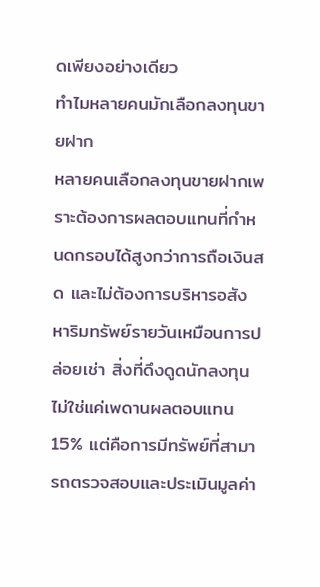ดเพียงอย่างเดียว
ทำไมหลายคนมักเลือกลงทุนขายฝาก
หลายคนเลือกลงทุนขายฝากเพราะต้องการผลตอบแทนที่กำหนดกรอบได้สูงกว่าการถือเงินสด และไม่ต้องการบริหารอสังหาริมทรัพย์รายวันเหมือนการปล่อยเช่า สิ่งที่ดึงดูดนักลงทุนไม่ใช่แค่เพดานผลตอบแทน 15% แต่คือการมีทรัพย์ที่สามารถตรวจสอบและประเมินมูลค่า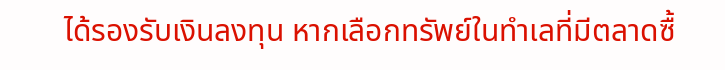ได้รองรับเงินลงทุน หากเลือกทรัพย์ในทำเลที่มีตลาดซื้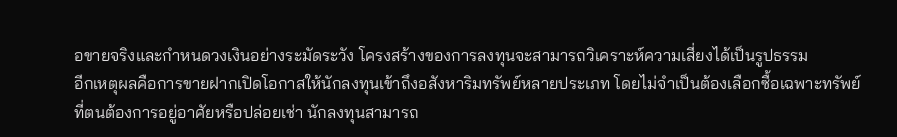อขายจริงและกำหนดวงเงินอย่างระมัดระวัง โครงสร้างของการลงทุนจะสามารถวิเคราะห์ความเสี่ยงได้เป็นรูปธรรม
อีกเหตุผลคือการขายฝากเปิดโอกาสให้นักลงทุนเข้าถึงอสังหาริมทรัพย์หลายประเภท โดยไม่จำเป็นต้องเลือกซื้อเฉพาะทรัพย์ที่ตนต้องการอยู่อาศัยหรือปล่อยเช่า นักลงทุนสามารถ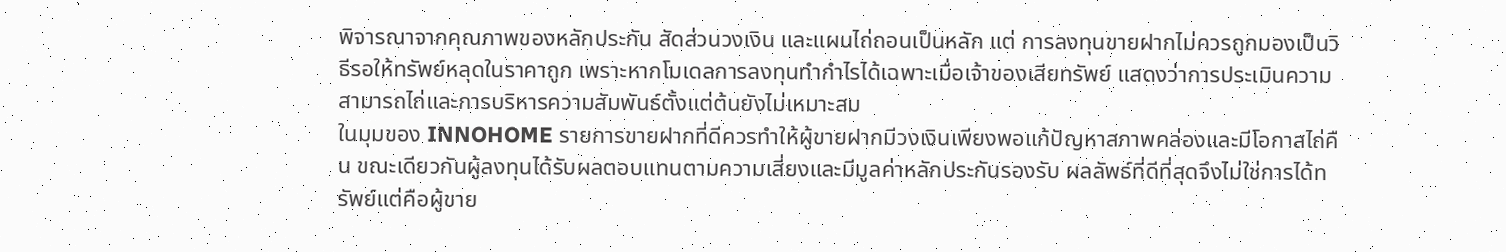พิจารณาจากคุณภาพของหลักประกัน สัดส่วนวงเงิน และแผนไถ่ถอนเป็นหลัก แต่ การลงทุนขายฝากไม่ควรถูกมองเป็นวิธีรอให้ทรัพย์หลุดในราคาถูก เพราะหากโมเดลการลงทุนทำกำไรได้เฉพาะเมื่อเจ้าของเสียทรัพย์ แสดงว่าการประเมินความสามารถไถ่และการบริหารความสัมพันธ์ตั้งแต่ต้นยังไม่เหมาะสม
ในมุมของ INNOHOME รายการขายฝากที่ดีควรทำให้ผู้ขายฝากมีวงเงินเพียงพอแก้ปัญหาสภาพคล่องและมีโอกาสไถ่คืน ขณะเดียวกันผู้ลงทุนได้รับผลตอบแทนตามความเสี่ยงและมีมูลค่าหลักประกันรองรับ ผลลัพธ์ที่ดีที่สุดจึงไม่ใช่การได้ทรัพย์แต่คือผู้ขาย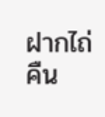ฝากไถ่คืน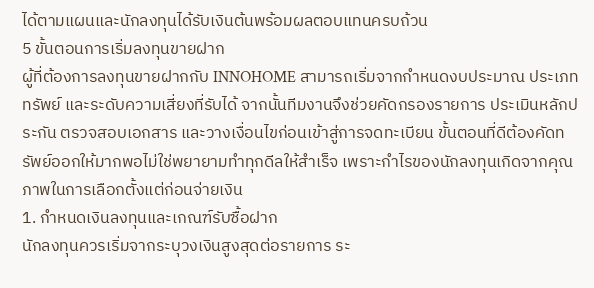ได้ตามแผนและนักลงทุนได้รับเงินต้นพร้อมผลตอบแทนครบถ้วน
5 ขั้นตอนการเริ่มลงทุนขายฝาก
ผู้ที่ต้องการลงทุนขายฝากกับ INNOHOME สามารถเริ่มจากกำหนดงบประมาณ ประเภททรัพย์ และระดับความเสี่ยงที่รับได้ จากนั้นทีมงานจึงช่วยคัดกรองรายการ ประเมินหลักประกัน ตรวจสอบเอกสาร และวางเงื่อนไขก่อนเข้าสู่การจดทะเบียน ขั้นตอนที่ดีต้องคัดทรัพย์ออกให้มากพอไม่ใช่พยายามทำทุกดีลให้สำเร็จ เพราะกำไรของนักลงทุนเกิดจากคุณภาพในการเลือกตั้งแต่ก่อนจ่ายเงิน
1. กำหนดเงินลงทุนและเกณฑ์รับซื้อฝาก
นักลงทุนควรเริ่มจากระบุวงเงินสูงสุดต่อรายการ ระ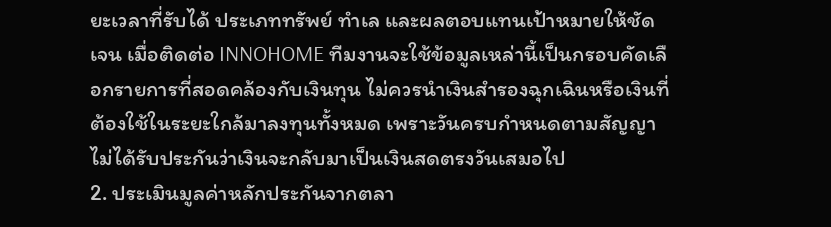ยะเวลาที่รับได้ ประเภททรัพย์ ทำเล และผลตอบแทนเป้าหมายให้ชัดเจน เมื่อติดต่อ INNOHOME ทีมงานจะใช้ข้อมูลเหล่านี้เป็นกรอบคัดเลือกรายการที่สอดคล้องกับเงินทุน ไม่ควรนำเงินสำรองฉุกเฉินหรือเงินที่ต้องใช้ในระยะใกล้มาลงทุนทั้งหมด เพราะวันครบกำหนดตามสัญญาไม่ได้รับประกันว่าเงินจะกลับมาเป็นเงินสดตรงวันเสมอไป
2. ประเมินมูลค่าหลักประกันจากตลา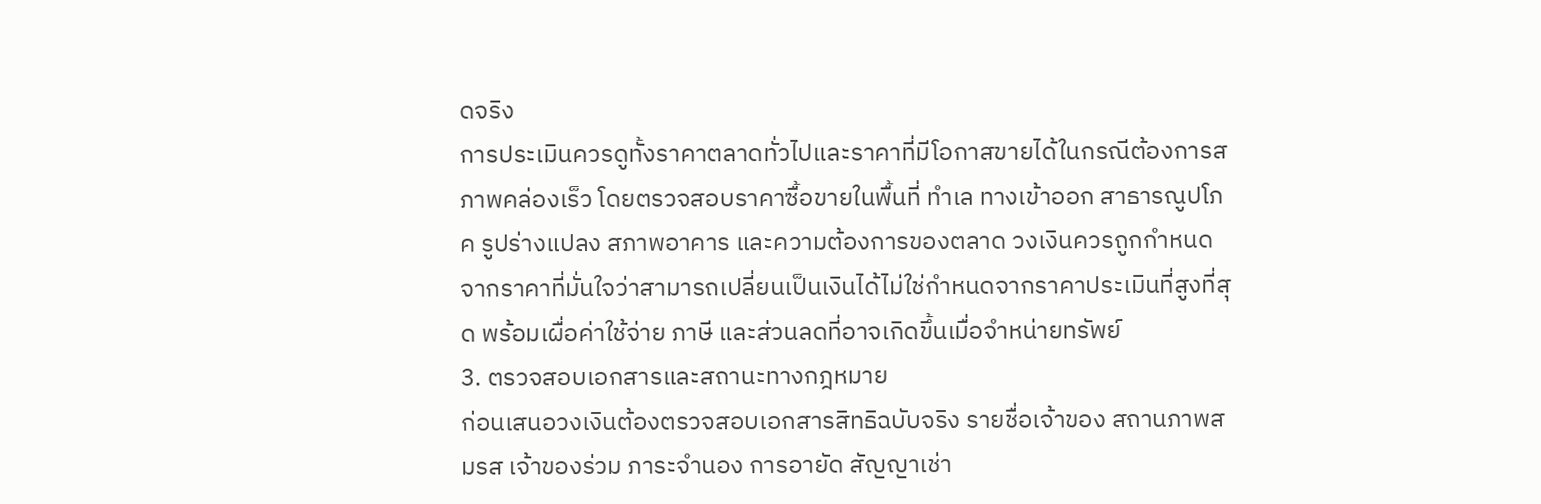ดจริง
การประเมินควรดูทั้งราคาตลาดทั่วไปและราคาที่มีโอกาสขายได้ในกรณีต้องการสภาพคล่องเร็ว โดยตรวจสอบราคาซื้อขายในพื้นที่ ทำเล ทางเข้าออก สาธารณูปโภค รูปร่างแปลง สภาพอาคาร และความต้องการของตลาด วงเงินควรถูกกำหนดจากราคาที่มั่นใจว่าสามารถเปลี่ยนเป็นเงินได้ไม่ใช่กำหนดจากราคาประเมินที่สูงที่สุด พร้อมเผื่อค่าใช้จ่าย ภาษี และส่วนลดที่อาจเกิดขึ้นเมื่อจำหน่ายทรัพย์
3. ตรวจสอบเอกสารและสถานะทางกฎหมาย
ก่อนเสนอวงเงินต้องตรวจสอบเอกสารสิทธิฉบับจริง รายชื่อเจ้าของ สถานภาพสมรส เจ้าของร่วม ภาระจำนอง การอายัด สัญญาเช่า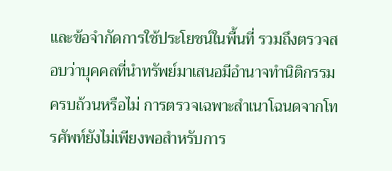และข้อจำกัดการใช้ประโยชน์ในพื้นที่ รวมถึงตรวจสอบว่าบุคคลที่นำทรัพย์มาเสนอมีอำนาจทำนิติกรรมครบถ้วนหรือไม่ การตรวจเฉพาะสำเนาโฉนดจากโทรศัพท์ยังไม่เพียงพอสำหรับการ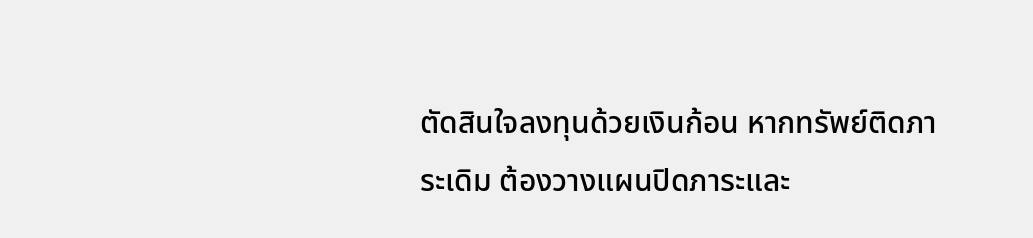ตัดสินใจลงทุนด้วยเงินก้อน หากทรัพย์ติดภาระเดิม ต้องวางแผนปิดภาระและ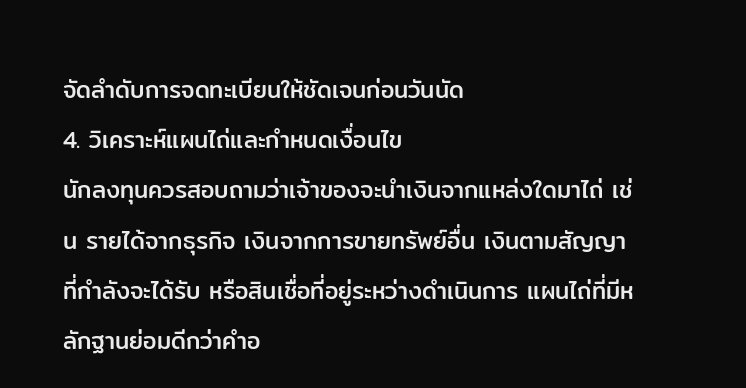จัดลำดับการจดทะเบียนให้ชัดเจนก่อนวันนัด
4. วิเคราะห์แผนไถ่และกำหนดเงื่อนไข
นักลงทุนควรสอบถามว่าเจ้าของจะนำเงินจากแหล่งใดมาไถ่ เช่น รายได้จากธุรกิจ เงินจากการขายทรัพย์อื่น เงินตามสัญญาที่กำลังจะได้รับ หรือสินเชื่อที่อยู่ระหว่างดำเนินการ แผนไถ่ที่มีหลักฐานย่อมดีกว่าคำอ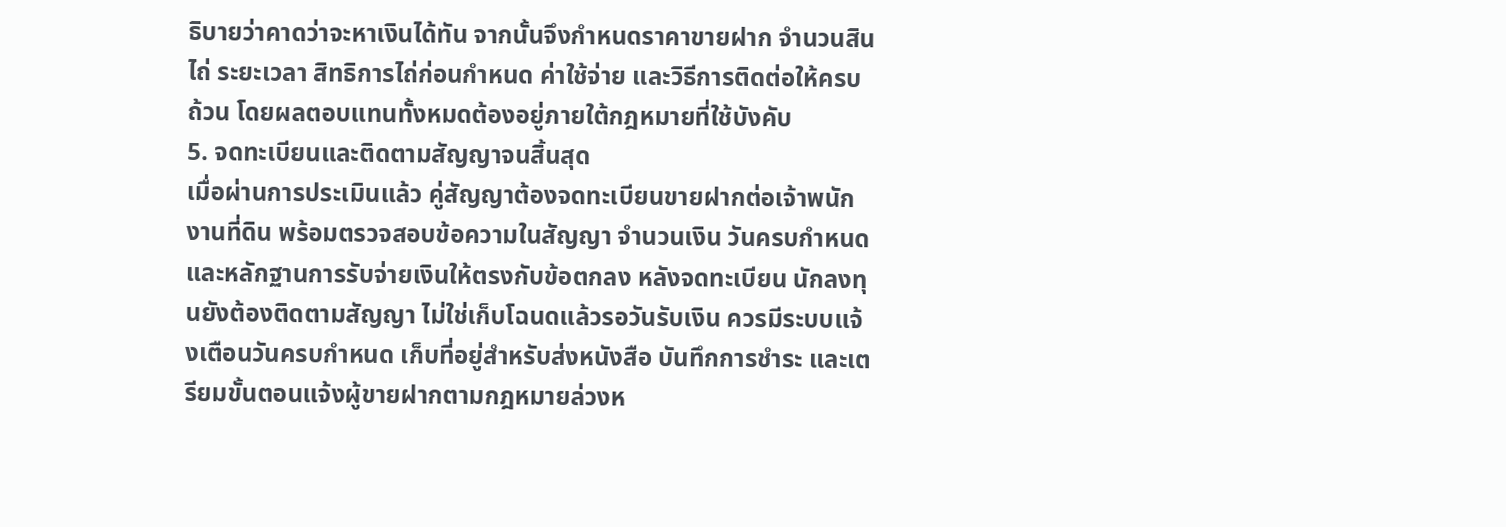ธิบายว่าคาดว่าจะหาเงินได้ทัน จากนั้นจึงกำหนดราคาขายฝาก จำนวนสินไถ่ ระยะเวลา สิทธิการไถ่ก่อนกำหนด ค่าใช้จ่าย และวิธีการติดต่อให้ครบถ้วน โดยผลตอบแทนทั้งหมดต้องอยู่ภายใต้กฎหมายที่ใช้บังคับ
5. จดทะเบียนและติดตามสัญญาจนสิ้นสุด
เมื่อผ่านการประเมินแล้ว คู่สัญญาต้องจดทะเบียนขายฝากต่อเจ้าพนักงานที่ดิน พร้อมตรวจสอบข้อความในสัญญา จำนวนเงิน วันครบกำหนด และหลักฐานการรับจ่ายเงินให้ตรงกับข้อตกลง หลังจดทะเบียน นักลงทุนยังต้องติดตามสัญญา ไม่ใช่เก็บโฉนดแล้วรอวันรับเงิน ควรมีระบบแจ้งเตือนวันครบกำหนด เก็บที่อยู่สำหรับส่งหนังสือ บันทึกการชำระ และเตรียมขั้นตอนแจ้งผู้ขายฝากตามกฎหมายล่วงห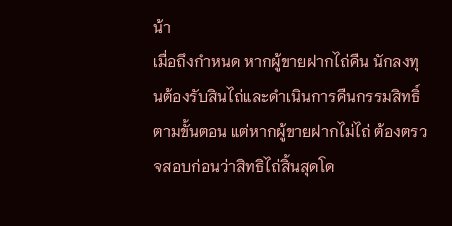น้า
เมื่อถึงกำหนด หากผู้ขายฝากไถ่คืน นักลงทุนต้องรับสินไถ่และดำเนินการคืนกรรมสิทธิ์ตามขั้นตอน แต่หากผู้ขายฝากไม่ไถ่ ต้องตรวจสอบก่อนว่าสิทธิไถ่สิ้นสุดโด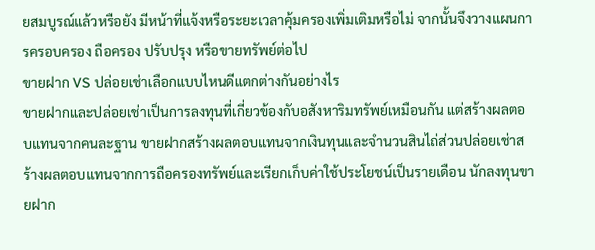ยสมบูรณ์แล้วหรือยัง มีหน้าที่แจ้งหรือระยะเวลาคุ้มครองเพิ่มเติมหรือไม่ จากนั้นจึงวางแผนการครอบครอง ถือครอง ปรับปรุง หรือขายทรัพย์ต่อไป
ขายฝาก VS ปล่อยเช่าเลือกแบบไหนดีแตกต่างกันอย่างไร
ขายฝากและปล่อยเช่าเป็นการลงทุนที่เกี่ยวข้องกับอสังหาริมทรัพย์เหมือนกัน แต่สร้างผลตอบแทนจากคนละฐาน ขายฝากสร้างผลตอบแทนจากเงินทุนและจำนวนสินไถ่ส่วนปล่อยเช่าสร้างผลตอบแทนจากการถือครองทรัพย์และเรียกเก็บค่าใช้ประโยชน์เป็นรายเดือน นักลงทุนขายฝาก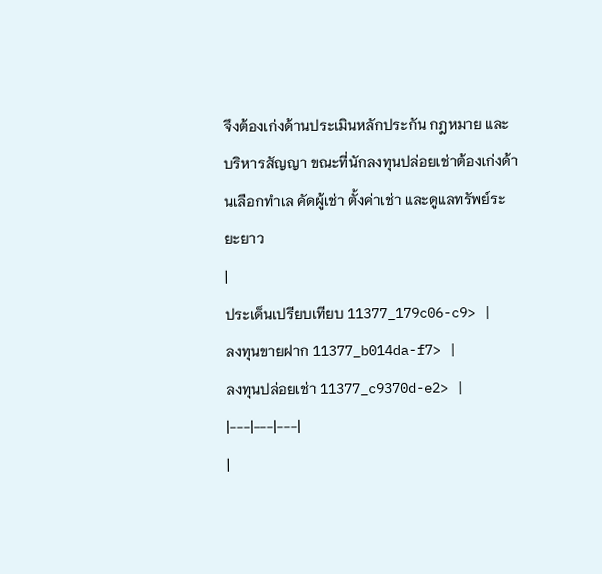จึงต้องเก่งด้านประเมินหลักประกัน กฎหมาย และบริหารสัญญา ขณะที่นักลงทุนปล่อยเช่าต้องเก่งด้านเลือกทำเล คัดผู้เช่า ตั้งค่าเช่า และดูแลทรัพย์ระยะยาว
|
ประเด็นเปรียบเทียบ 11377_179c06-c9> |
ลงทุนขายฝาก 11377_b014da-f7> |
ลงทุนปล่อยเช่า 11377_c9370d-e2> |
|---|---|---|
|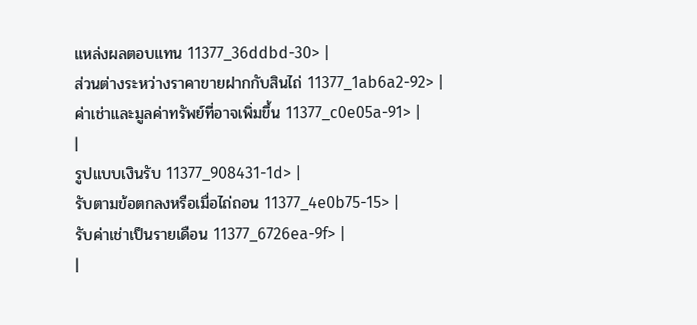แหล่งผลตอบแทน 11377_36ddbd-30> |
ส่วนต่างระหว่างราคาขายฝากกับสินไถ่ 11377_1ab6a2-92> |
ค่าเช่าและมูลค่าทรัพย์ที่อาจเพิ่มขึ้น 11377_c0e05a-91> |
|
รูปแบบเงินรับ 11377_908431-1d> |
รับตามข้อตกลงหรือเมื่อไถ่ถอน 11377_4e0b75-15> |
รับค่าเช่าเป็นรายเดือน 11377_6726ea-9f> |
|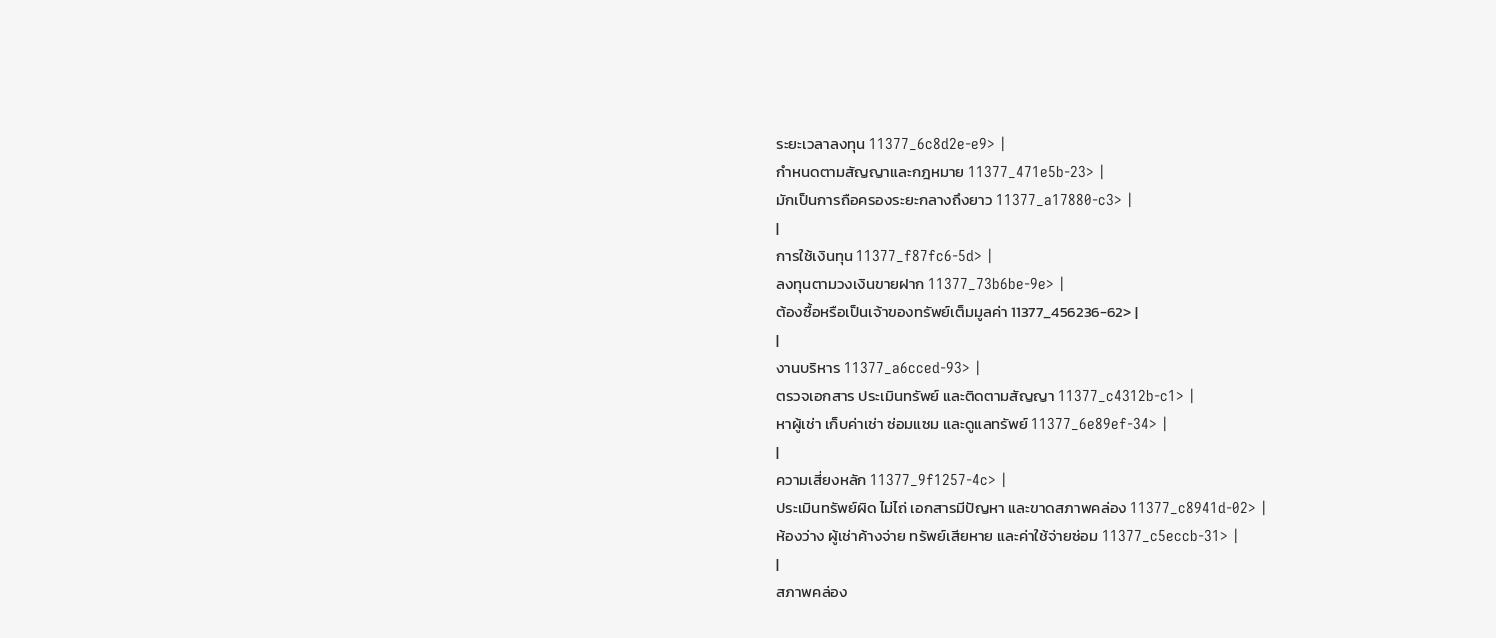ระยะเวลาลงทุน 11377_6c8d2e-e9> |
กำหนดตามสัญญาและกฎหมาย 11377_471e5b-23> |
มักเป็นการถือครองระยะกลางถึงยาว 11377_a17880-c3> |
|
การใช้เงินทุน 11377_f87fc6-5d> |
ลงทุนตามวงเงินขายฝาก 11377_73b6be-9e> |
ต้องซื้อหรือเป็นเจ้าของทรัพย์เต็มมูลค่า 11377_456236-62> |
|
งานบริหาร 11377_a6cced-93> |
ตรวจเอกสาร ประเมินทรัพย์ และติดตามสัญญา 11377_c4312b-c1> |
หาผู้เช่า เก็บค่าเช่า ซ่อมแซม และดูแลทรัพย์ 11377_6e89ef-34> |
|
ความเสี่ยงหลัก 11377_9f1257-4c> |
ประเมินทรัพย์ผิด ไม่ไถ่ เอกสารมีปัญหา และขาดสภาพคล่อง 11377_c8941d-02> |
ห้องว่าง ผู้เช่าค้างจ่าย ทรัพย์เสียหาย และค่าใช้จ่ายซ่อม 11377_c5eccb-31> |
|
สภาพคล่อง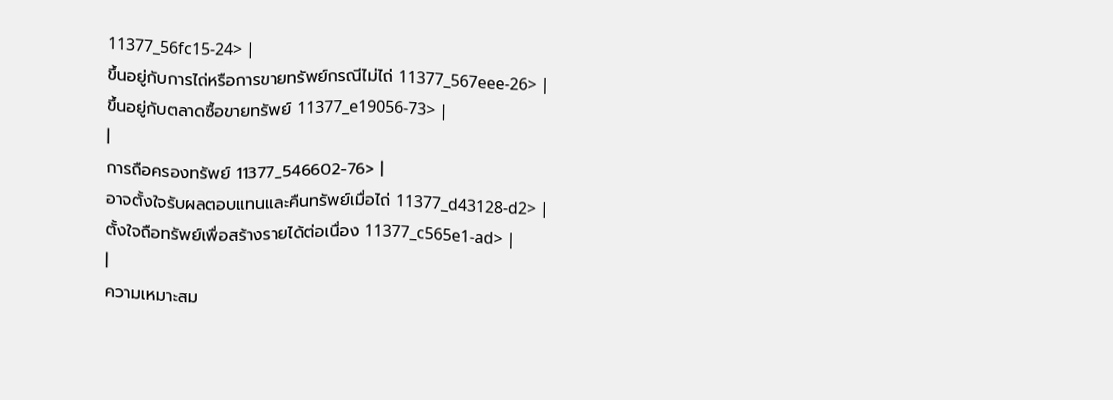11377_56fc15-24> |
ขึ้นอยู่กับการไถ่หรือการขายทรัพย์กรณีไม่ไถ่ 11377_567eee-26> |
ขึ้นอยู่กับตลาดซื้อขายทรัพย์ 11377_e19056-73> |
|
การถือครองทรัพย์ 11377_546602-76> |
อาจตั้งใจรับผลตอบแทนและคืนทรัพย์เมื่อไถ่ 11377_d43128-d2> |
ตั้งใจถือทรัพย์เพื่อสร้างรายได้ต่อเนื่อง 11377_c565e1-ad> |
|
ความเหมาะสม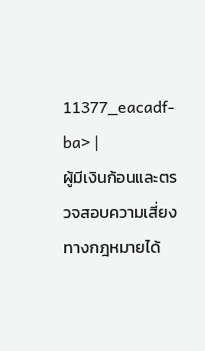11377_eacadf-ba> |
ผู้มีเงินก้อนและตรวจสอบความเสี่ยงทางกฎหมายได้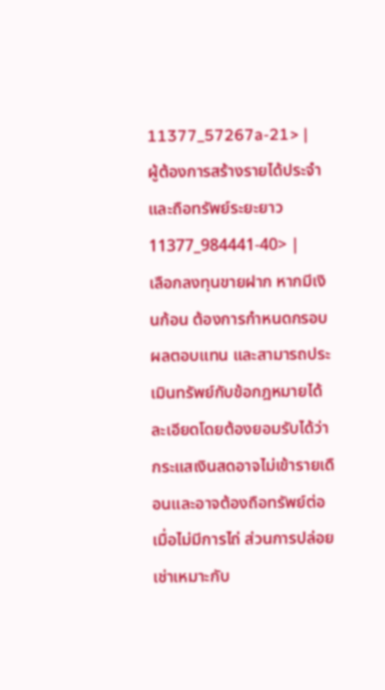11377_57267a-21> |
ผู้ต้องการสร้างรายได้ประจำและถือทรัพย์ระยะยาว 11377_984441-40> |
เลือกลงทุนขายฝาก หากมีเงินก้อน ต้องการกำหนดกรอบผลตอบแทน และสามารถประเมินทรัพย์กับข้อกฎหมายได้ละเอียดโดยต้องยอมรับได้ว่ากระแสเงินสดอาจไม่เข้ารายเดือนและอาจต้องถือทรัพย์ต่อเมื่อไม่มีการไถ่ ส่วนการปล่อยเช่าเหมาะกับ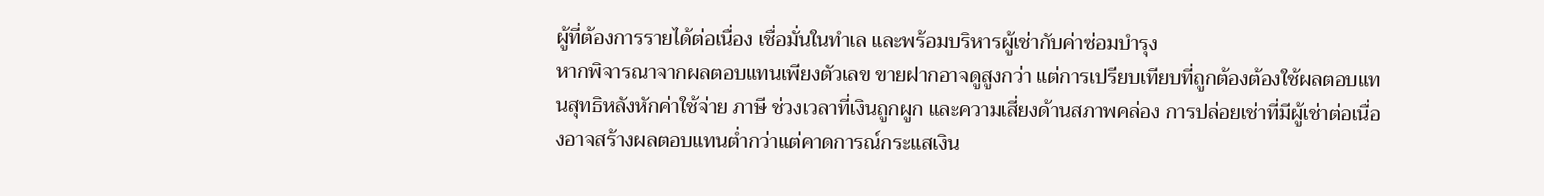ผู้ที่ต้องการรายได้ต่อเนื่อง เชื่อมั่นในทำเล และพร้อมบริหารผู้เช่ากับค่าซ่อมบำรุง
หากพิจารณาจากผลตอบแทนเพียงตัวเลข ขายฝากอาจดูสูงกว่า แต่การเปรียบเทียบที่ถูกต้องต้องใช้ผลตอบแทนสุทธิหลังหักค่าใช้จ่าย ภาษี ช่วงเวลาที่เงินถูกผูก และความเสี่ยงด้านสภาพคล่อง การปล่อยเช่าที่มีผู้เช่าต่อเนื่องอาจสร้างผลตอบแทนต่ำกว่าแต่คาดการณ์กระแสเงิน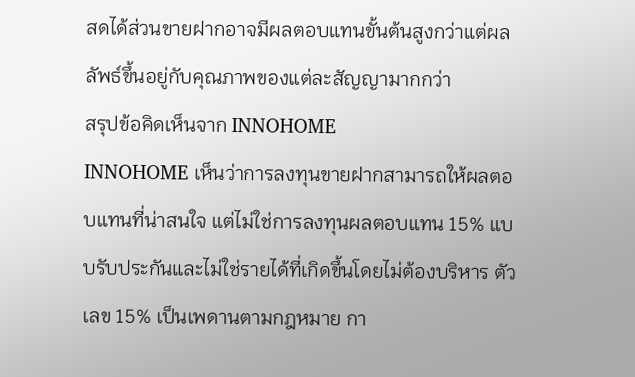สดได้ส่วนขายฝากอาจมีผลตอบแทนขั้นต้นสูงกว่าแต่ผลลัพธ์ขึ้นอยู่กับคุณภาพของแต่ละสัญญามากกว่า
สรุปข้อคิดเห็นจาก INNOHOME
INNOHOME เห็นว่าการลงทุนขายฝากสามารถให้ผลตอบแทนที่น่าสนใจ แต่ไม่ใช่การลงทุนผลตอบแทน 15% แบบรับประกันและไม่ใช่รายได้ที่เกิดขึ้นโดยไม่ต้องบริหาร ตัวเลข 15% เป็นเพดานตามกฎหมาย กา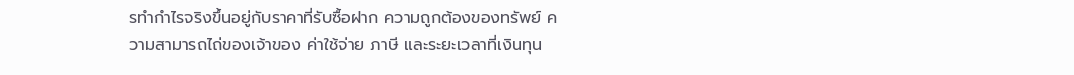รทำกำไรจริงขึ้นอยู่กับราคาที่รับซื้อฝาก ความถูกต้องของทรัพย์ ความสามารถไถ่ของเจ้าของ ค่าใช้จ่าย ภาษี และระยะเวลาที่เงินทุน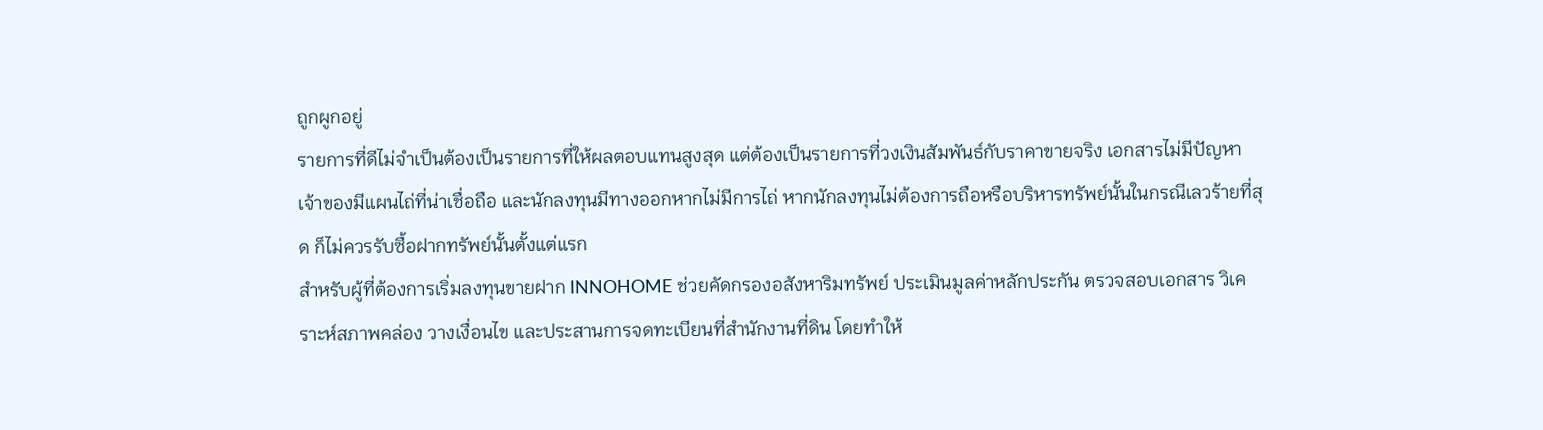ถูกผูกอยู่
รายการที่ดีไม่จำเป็นต้องเป็นรายการที่ให้ผลตอบแทนสูงสุด แต่ต้องเป็นรายการที่วงเงินสัมพันธ์กับราคาขายจริง เอกสารไม่มีปัญหา เจ้าของมีแผนไถ่ที่น่าเชื่อถือ และนักลงทุนมีทางออกหากไม่มีการไถ่ หากนักลงทุนไม่ต้องการถือหรือบริหารทรัพย์นั้นในกรณีเลวร้ายที่สุด ก็ไม่ควรรับซื้อฝากทรัพย์นั้นตั้งแต่แรก
สำหรับผู้ที่ต้องการเริ่มลงทุนขายฝาก INNOHOME ช่วยคัดกรองอสังหาริมทรัพย์ ประเมินมูลค่าหลักประกัน ตรวจสอบเอกสาร วิเคราะห์สภาพคล่อง วางเงื่อนไข และประสานการจดทะเบียนที่สำนักงานที่ดิน โดยทำให้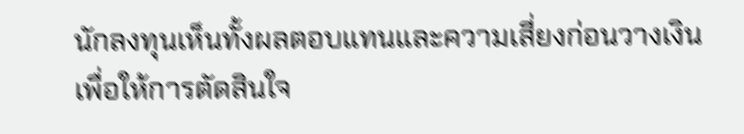นักลงทุนเห็นทั้งผลตอบแทนและความเสี่ยงก่อนวางเงิน เพื่อให้การตัดสินใจ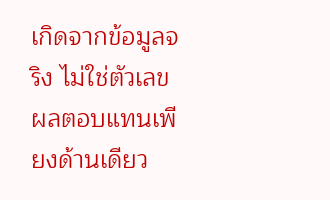เกิดจากข้อมูลจริง ไม่ใช่ตัวเลขผลตอบแทนเพียงด้านเดียว